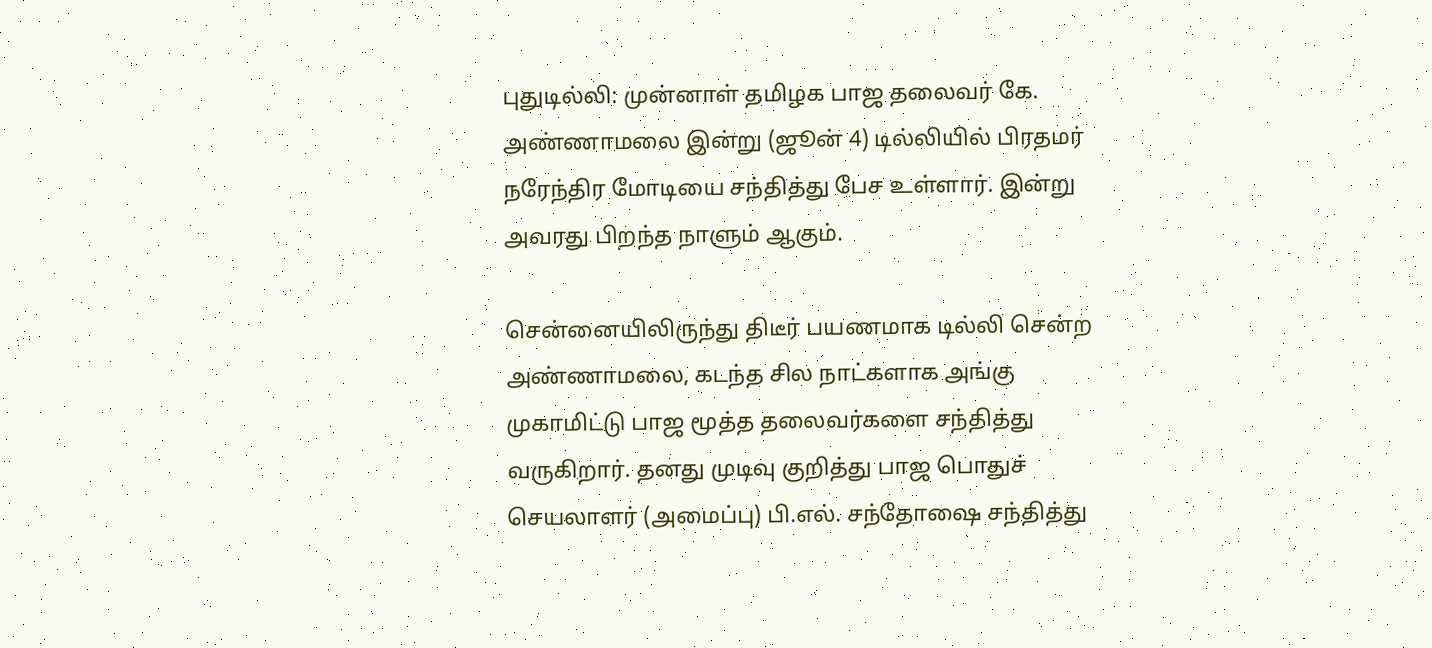புதுடில்லி: முன்னாள் தமிழக பாஜ தலைவர் கே. அண்ணாமலை இன்று (ஜூன் 4) டில்லியில் பிரதமர் நரேந்திர மோடியை சந்தித்து பேச உள்ளார். இன்று அவரது பிறந்த நாளும் ஆகும்.

சென்னையிலிருந்து திடீர் பயணமாக டில்லி சென்ற அண்ணாமலை, கடந்த சில நாட்களாக அங்கு முகாமிட்டு பாஜ மூத்த தலைவர்களை சந்தித்து வருகிறார். தனது முடிவு குறித்து பாஜ பொதுச் செயலாளர் (அமைப்பு) பி.எல். சந்தோஷை சந்தித்து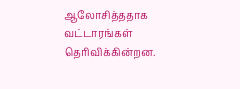ஆலோசித்ததாக வட்டாரங்கள் தெரிவிக்கின்றன.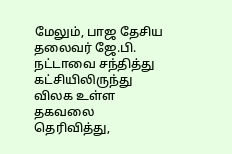மேலும், பாஜ தேசிய தலைவர் ஜே.பி. நட்டாவை சந்தித்து கட்சியிலிருந்து விலக உள்ள தகவலை தெரிவித்து,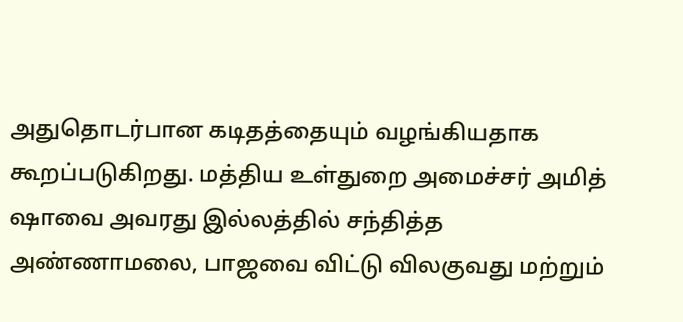அதுதொடர்பான கடிதத்தையும் வழங்கியதாக கூறப்படுகிறது. மத்திய உள்துறை அமைச்சர் அமித் ஷாவை அவரது இல்லத்தில் சந்தித்த அண்ணாமலை, பாஜவை விட்டு விலகுவது மற்றும்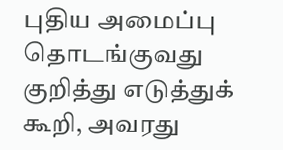புதிய அமைப்பு தொடங்குவது குறித்து எடுத்துக் கூறி, அவரது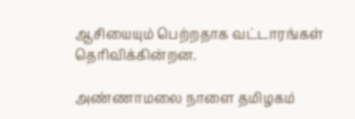ஆசியையும் பெற்றதாக வட்டாரங்கள் தெரிவிக்கின்றன.

அண்ணாமலை நாளை தமிழகம்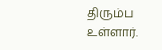திரும்ப உள்ளார்.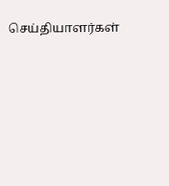செய்தியாளர்கள்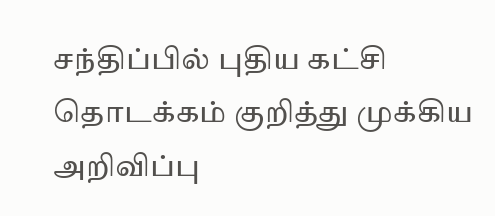சந்திப்பில் புதிய கட்சி தொடக்கம் குறித்து முக்கிய அறிவிப்பு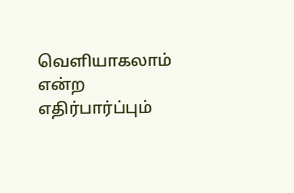வெளியாகலாம் என்ற எதிர்பார்ப்பும்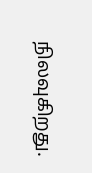நிலவுகிறது.